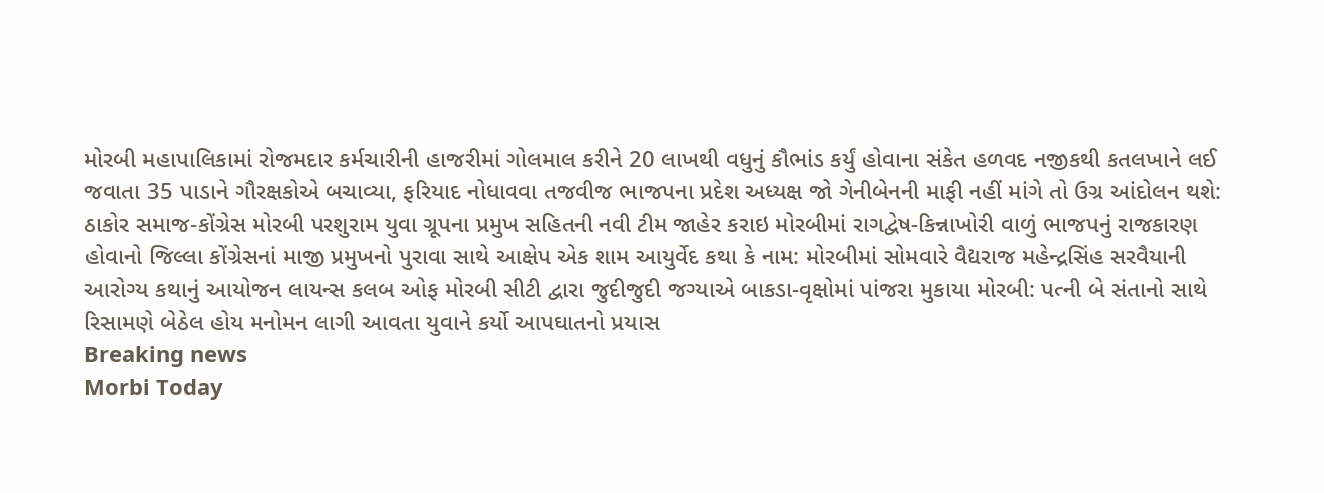મોરબી મહાપાલિકામાં રોજમદાર કર્મચારીની હાજરીમાં ગોલમાલ કરીને 20 લાખથી વધુનું કૌભાંડ કર્યું હોવાના સંકેત હળવદ નજીકથી કતલખાને લઈ જવાતા 35 પાડાને ગૌરક્ષકોએ બચાવ્યા, ફરિયાદ નોધાવવા તજવીજ ભાજપના પ્રદેશ અધ્યક્ષ જો ગેનીબેનની માફી નહીં માંગે તો ઉગ્ર આંદોલન થશે: ઠાકોર સમાજ-કોંગ્રેસ મોરબી પરશુરામ યુવા ગ્રૂપના પ્રમુખ સહિતની નવી ટીમ જાહેર કરાઇ મોરબીમાં રાગદ્વેષ-કિન્નાખોરી વાળું ભાજપનું રાજકારણ હોવાનો જિલ્લા કોંગ્રેસનાં માજી પ્રમુખનો પુરાવા સાથે આક્ષેપ એક શામ આયુર્વેદ કથા કે નામ: મોરબીમાં સોમવારે વૈદ્યરાજ મહેન્દ્રસિંહ સરવૈયાની આરોગ્ય કથાનું આયોજન લાયન્સ કલબ ઓફ મોરબી સીટી દ્વારા જુદીજુદી જગ્યાએ બાકડા-વૃક્ષોમાં પાંજરા મુકાયા મોરબી: પત્ની બે સંતાનો સાથે રિસામણે બેઠેલ હોય મનોમન લાગી આવતા યુવાને કર્યો આપઘાતનો પ્રયાસ
Breaking news
Morbi Today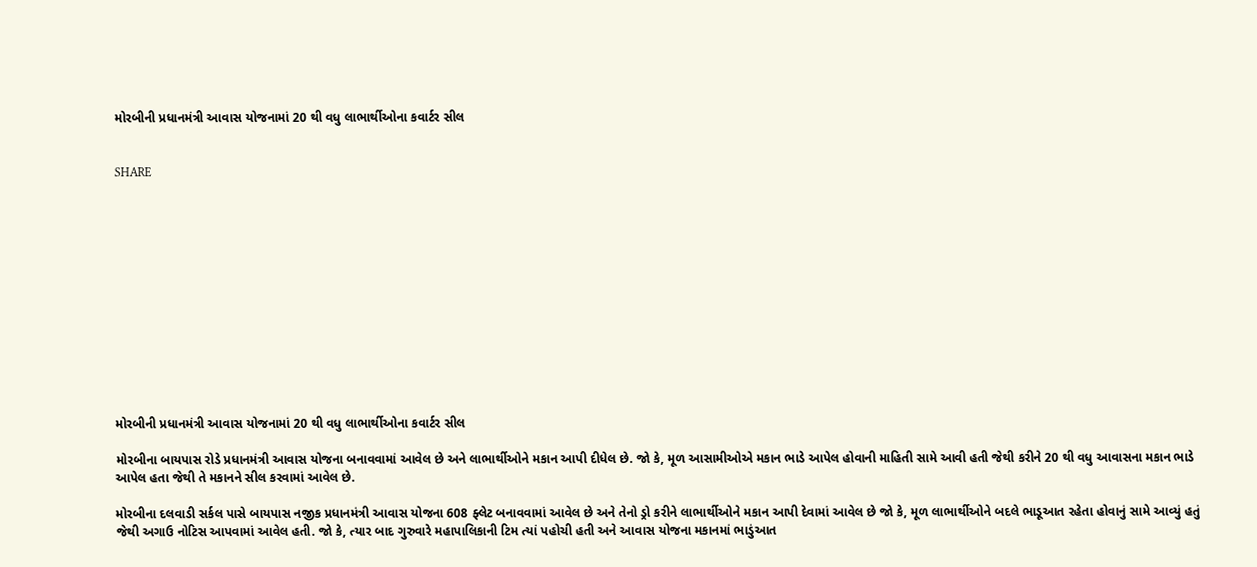મોરબીની પ્રધાનમંત્રી આવાસ યોજનામાં 20 થી વધુ લાભાર્થીઓના કવાર્ટર સીલ


SHARE













મોરબીની પ્રધાનમંત્રી આવાસ યોજનામાં 20 થી વધુ લાભાર્થીઓના કવાર્ટર સીલ

મોરબીના બાયપાસ રોડે પ્રધાનમંત્રી આવાસ યોજના બનાવવામાં આવેલ છે અને લાભાર્થીઓને મકાન આપી દીધેલ છે. જો કે, મૂળ આસામીઓએ મકાન ભાડે આપેલ હોવાની માહિતી સામે આવી હતી જેથી કરીને 20 થી વધુ આવાસના મકાન ભાડે આપેલ હતા જેથી તે મકાનને સીલ કરવામાં આવેલ છે.

મોરબીના દલવાડી સર્કલ પાસે બાયપાસ નજીક પ્રધાનમંત્રી આવાસ યોજના 608 ફ્લેટ બનાવવામાં આવેલ છે અને તેનો ડ્રો કરીને લાભાર્થીઓને મકાન આપી દેવામાં આવેલ છે જો કે, મૂળ લાભાર્થીઓને બદલે ભાડૂઆત રહેતા હોવાનું સામે આવ્યું હતું જેથી અગાઉ નોટિસ આપવામાં આવેલ હતી. જો કે, ત્યાર બાદ ગુરુવારે મહાપાલિકાની ટિમ ત્યાં પહોચી હતી અને આવાસ યોજના મકાનમાં ભાડુંઆત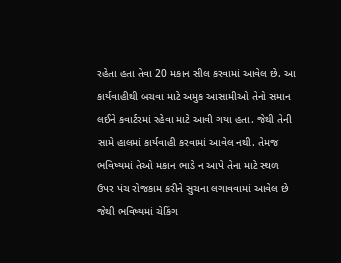રહેતા હતા તેવા 20 મકાન સીલ કરવામાં આવેલ છે. આ કાર્યવાહીથી બચવા માટે અમુક આસામીઓ તેનો સમાન લઈને કવાર્ટરમાં રહેવા માટે આવી ગયા હતા. જેથી તેની સામે હાલમાં કાર્યવાહી કરવામાં આવેલ નથી. તેમજ ભવિષ્યમાં તેઓ મકાન ભાડે ન આપે તેના માટે સ્થળ ઉપર પંચ રોજકામ કરીને સુચના લગાવવામાં આવેલ છે જેથી ભવિષ્યમાં ચેકિંગ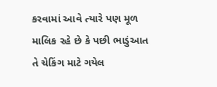કરવામાં આવે ત્યારે પણ મૂળ માલિક રહે છે કે પછી ભાડુંઆત તે ચેકિંગ માટે ગયેલ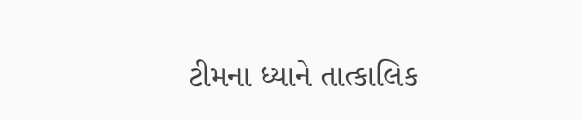ટીમના ધ્યાને તાત્કાલિક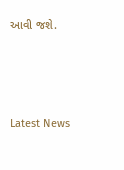આવી જશે.






Latest News